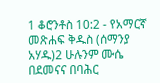1 ቆሮንቶስ 10:2 - የአማርኛ መጽሐፍ ቅዱስ (ሰማንያ አሃዱ)2 ሁሉንም ሙሴ በደመናና በባሕር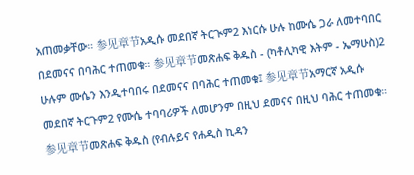አጠመቃቸው። 参见章节አዲሱ መደበኛ ትርጒም2 እነርሱ ሁሉ ከሙሴ ጋራ ለመተባበር በደመናና በባሕር ተጠመቁ። 参见章节መጽሐፍ ቅዱስ - (ካቶሊካዊ እትም - ኤማሁስ)2 ሁሉም ሙሴን እንዲተባበሩ በደመናና በባሕር ተጠመቁ፤ 参见章节አማርኛ አዲሱ መደበኛ ትርጉም2 የሙሴ ተባባሪዎች ለመሆንም በዚህ ደመናና በዚህ ባሕር ተጠመቁ። 参见章节መጽሐፍ ቅዱስ (የብሉይና የሐዲስ ኪዳን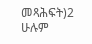መጻሕፍት)2 ሁሉም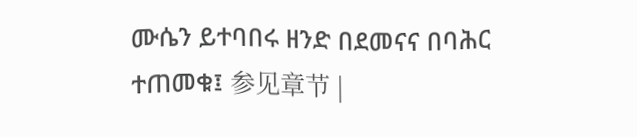ሙሴን ይተባበሩ ዘንድ በደመናና በባሕር ተጠመቁ፤ 参见章节 |